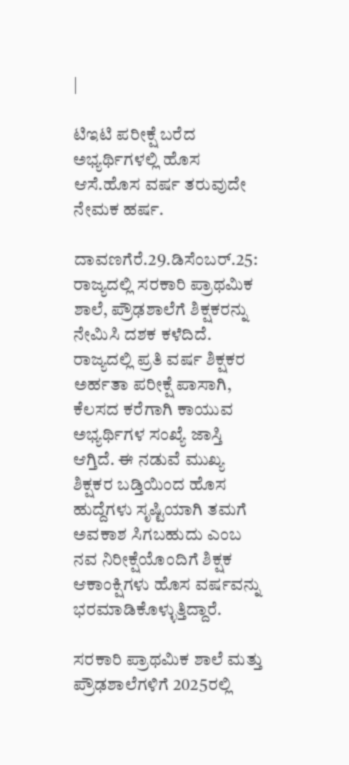|

ಟಿಇಟಿ ಪರೀಕ್ಷೆ ಬರೆದ ಅಭ್ಯರ್ಥಿಗಳಲ್ಲಿ ಹೊಸ ಆಸೆ.ಹೊಸ ವರ್ಷ ತರುವುದೇ ನೇಮಕ ಹರ್ಷ.

ದಾವಣಗೆರೆ.29.ಡಿಸೆಂಬರ್.25: ರಾಜ್ಯದಲ್ಲಿ ಸರಕಾರಿ ಪ್ರಾಥಮಿಕ ಶಾಲೆ, ಪ್ರೌಢಶಾಲೆಗೆ ಶಿಕ್ಷಕರನ್ನು ನೇಮಿಸಿ ದಶಕ ಕಳೆದಿದೆ. ರಾಜ್ಯದಲ್ಲಿ ಪ್ರತಿ ವರ್ಷ ಶಿಕ್ಷಕರ ಅರ್ಹತಾ ಪರೀಕ್ಷೆ ಪಾಸಾಗಿ, ಕೆಲಸದ ಕರೆಗಾಗಿ ಕಾಯುವ ಅಭ್ಯರ್ಥಿಗಳ ಸಂಖ್ಯೆ ಜಾಸ್ತಿ ಆಗ್ತಿದೆ. ಈ ನಡುವೆ ಮುಖ್ಯ ಶಿಕ್ಷಕರ ಬಡ್ತಿಯಿಂದ ಹೊಸ ಹುದ್ದೆಗಳು ಸೃಷ್ಟಿಯಾಗಿ ತಮಗೆ ಅವಕಾಶ ಸಿಗಬಹುದು ಎಂಬ ನವ ನಿರೀಕ್ಷೆಯೊಂದಿಗೆ ಶಿಕ್ಷಕ ಆಕಾಂಕ್ಷಿಗಳು ಹೊಸ ವರ್ಷವನ್ನು ಭರಮಾಡಿಕೊಳ್ಳುತ್ತಿದ್ದಾರೆ.

ಸರಕಾರಿ ಪ್ರಾಥಮಿಕ ಶಾಲೆ ಮತ್ತು ಪ್ರೌಢಶಾಲೆಗಳಿಗೆ 2025ರಲ್ಲಿ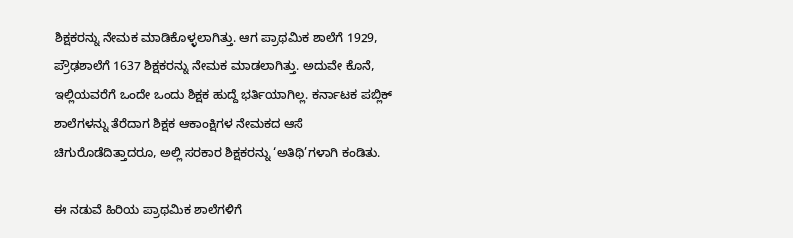ಶಿಕ್ಷಕರನ್ನು ನೇಮಕ ಮಾಡಿಕೊಳ್ಳಲಾಗಿತ್ತು. ಆಗ ಪ್ರಾಥಮಿಕ ಶಾಲೆಗೆ 1929, ಪ್ರೌಢಶಾಲೆಗೆ 1637 ಶಿಕ್ಷಕರನ್ನು ನೇಮಕ ಮಾಡಲಾಗಿತ್ತು. ಅದುವೇ ಕೊನೆ, ಇಲ್ಲಿಯವರೆಗೆ ಒಂದೇ ಒಂದು ಶಿಕ್ಷಕ ಹುದ್ದೆ ಭರ್ತಿಯಾಗಿಲ್ಲ. ಕರ್ನಾಟಕ ಪಬ್ಲಿಕ್‌ ಶಾಲೆಗಳನ್ನು ತೆರೆದಾಗ ಶಿಕ್ಷಕ ಆಕಾಂಕ್ಷಿಗಳ ನೇಮಕದ ಆಸೆ ಚಿಗುರೊಡೆದಿತ್ತಾದರೂ, ಅಲ್ಲಿ ಸರಕಾರ ಶಿಕ್ಷಕರನ್ನು ‘ಅತಿಥಿ’ಗಳಾಗಿ ಕಂಡಿತು.

ಈ ನಡುವೆ ಹಿರಿಯ ಪ್ರಾಥಮಿಕ ಶಾಲೆಗಳಿಗೆ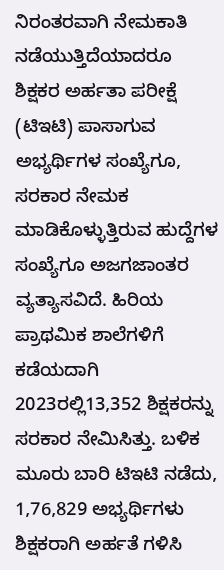ನಿರಂತರವಾಗಿ ನೇಮಕಾತಿ ನಡೆಯುತ್ತಿದೆಯಾದರೂ ಶಿಕ್ಷಕರ ಅರ್ಹತಾ ಪರೀಕ್ಷೆ (ಟಿಇಟಿ) ಪಾಸಾಗುವ ಅಭ್ಯರ್ಥಿಗಳ ಸಂಖ್ಯೆಗೂ, ಸರಕಾರ ನೇಮಕ ಮಾಡಿಕೊಳ್ಳುತ್ತಿರುವ ಹುದ್ದೆಗಳ ಸಂಖ್ಯೆಗೂ ಅಜಗಜಾಂತರ ವ್ಯತ್ಯಾಸವಿದೆ. ಹಿರಿಯ ಪ್ರಾಥಮಿಕ ಶಾಲೆಗಳಿಗೆ ಕಡೆಯದಾಗಿ 2023ರಲ್ಲಿ13,352 ಶಿಕ್ಷಕರನ್ನು ಸರಕಾರ ನೇಮಿಸಿತ್ತು. ಬಳಿಕ ಮೂರು ಬಾರಿ ಟಿಇಟಿ ನಡೆದು, 1,76,829 ಅಭ್ಯರ್ಥಿಗಳು ಶಿಕ್ಷಕರಾಗಿ ಅರ್ಹತೆ ಗಳಿಸಿ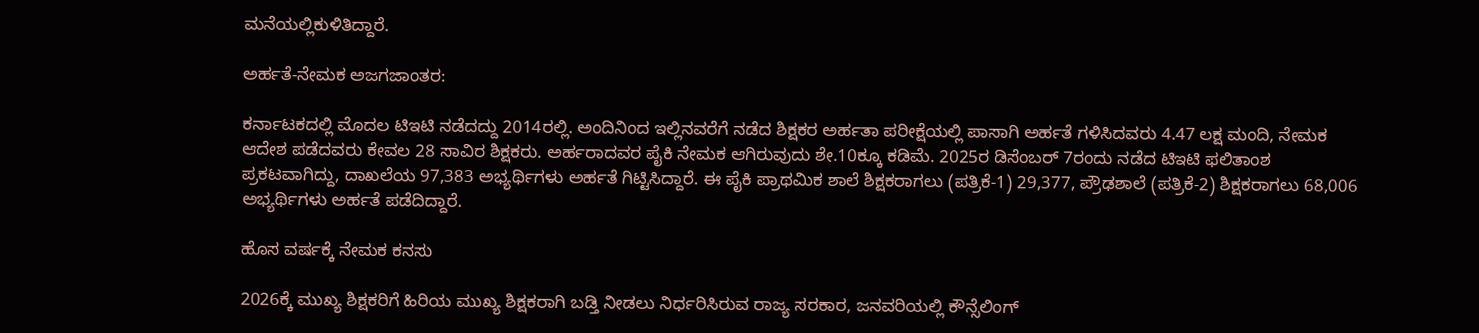ಮನೆಯಲ್ಲಿಕುಳಿತಿದ್ದಾರೆ.

ಅರ್ಹತೆ-ನೇಮಕ ಅಜಗಜಾಂತರ:

ಕರ್ನಾಟಕದಲ್ಲಿ ಮೊದಲ ಟಿಇಟಿ ನಡೆದದ್ದು 2014ರಲ್ಲಿ. ಅಂದಿನಿಂದ ಇಲ್ಲಿನವರೆಗೆ ನಡೆದ ಶಿಕ್ಷಕರ ಅರ್ಹತಾ ಪರೀಕ್ಷೆಯಲ್ಲಿ ಪಾಸಾಗಿ ಅರ್ಹತೆ ಗಳಿಸಿದವರು 4.47 ಲಕ್ಷ ಮಂದಿ, ನೇಮಕ ಆದೇಶ ಪಡೆದವರು ಕೇವಲ 28 ಸಾವಿರ ಶಿಕ್ಷಕರು. ಅರ್ಹರಾದವರ ಪೈಕಿ ನೇಮಕ ಆಗಿರುವುದು ಶೇ.10ಕ್ಕೂ ಕಡಿಮೆ. 2025ರ ಡಿಸೆಂಬರ್‌ 7ರಂದು ನಡೆದ ಟಿಇಟಿ ಫಲಿತಾಂಶ ಪ್ರಕಟವಾಗಿದ್ದು, ದಾಖಲೆಯ 97,383 ಅಭ್ಯರ್ಥಿಗಳು ಅರ್ಹತೆ ಗಿಟ್ಟಿಸಿದ್ದಾರೆ. ಈ ಪೈಕಿ ಪ್ರಾಥಮಿಕ ಶಾಲೆ ಶಿಕ್ಷಕರಾಗಲು (ಪತ್ರಿಕೆ-1) 29,377, ಪ್ರೌಢಶಾಲೆ (ಪತ್ರಿಕೆ-2) ಶಿಕ್ಷಕರಾಗಲು 68,006 ಅಭ್ಯರ್ಥಿಗಳು ಅರ್ಹತೆ ಪಡೆದಿದ್ದಾರೆ.

ಹೊಸ ವರ್ಷಕ್ಕೆ ನೇಮಕ ಕನಸು

2026ಕ್ಕೆ ಮುಖ್ಯ ಶಿಕ್ಷಕರಿಗೆ ಹಿರಿಯ ಮುಖ್ಯ ಶಿಕ್ಷಕರಾಗಿ ಬಡ್ತಿ ನೀಡಲು ನಿರ್ಧರಿಸಿರುವ ರಾಜ್ಯ ಸರಕಾರ, ಜನವರಿಯಲ್ಲಿ ಕೌನ್ಸೆಲಿಂಗ್‌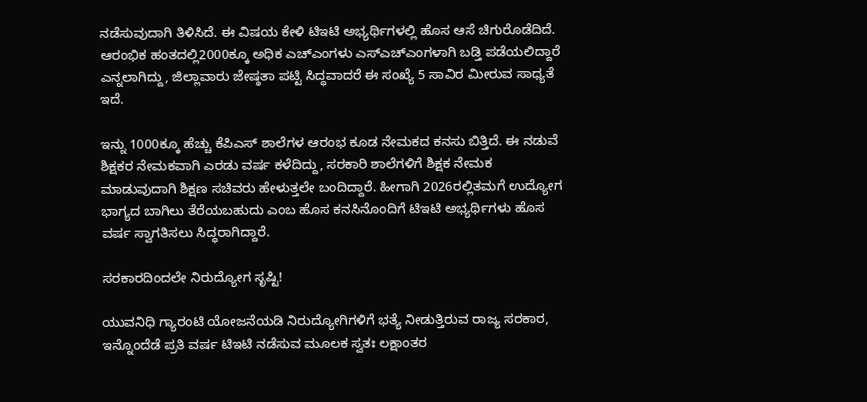ನಡೆಸುವುದಾಗಿ ತಿಳಿಸಿದೆ. ಈ ವಿಷಯ ಕೇಳಿ ಟಿಇಟಿ ಅಭ್ಯರ್ಥಿಗಳಲ್ಲಿ ಹೊಸ ಆಸೆ ಚಿಗುರೊಡೆದಿದೆ. ಆರಂಭಿಕ ಹಂತದಲ್ಲಿ2000ಕ್ಕೂ ಅಧಿಕ ಎಚ್‌ಎಂಗಳು ಎಸ್‌ಎಚ್‌ಎಂಗಳಾಗಿ ಬಡ್ತಿ ಪಡೆಯಲಿದ್ದಾರೆ ಎನ್ನಲಾಗಿದ್ದು, ಜಿಲ್ಲಾವಾರು ಜೇಷ್ಠತಾ ಪಟ್ಟಿ ಸಿದ್ಧವಾದರೆ ಈ ಸಂಖ್ಯೆ 5 ಸಾವಿರ ಮೀರುವ ಸಾಧ್ಯತೆ ಇದೆ.

ಇನ್ನು 1000ಕ್ಕೂ ಹೆಚ್ಚು ಕೆಪಿಎಸ್‌ ಶಾಲೆಗಳ ಆರಂಭ ಕೂಡ ನೇಮಕದ ಕನಸು ಬಿತ್ತಿದೆ. ಈ ನಡುವೆ ಶಿಕ್ಷಕರ ನೇಮಕವಾಗಿ ಎರಡು ವರ್ಷ ಕಳೆದಿದ್ದು, ಸರಕಾರಿ ಶಾಲೆಗಳಿಗೆ ಶಿಕ್ಷಕ ನೇಮಕ ಮಾಡುವುದಾಗಿ ಶಿಕ್ಷಣ ಸಚಿವರು ಹೇಳುತ್ತಲೇ ಬಂದಿದ್ದಾರೆ. ಹೀಗಾಗಿ 2026ರಲ್ಲಿತಮಗೆ ಉದ್ಯೋಗ ಭಾಗ್ಯದ ಬಾಗಿಲು ತೆರೆಯಬಹುದು ಎಂಬ ಹೊಸ ಕನಸಿನೊಂದಿಗೆ ಟಿಇಟಿ ಅಭ್ಯರ್ಥಿಗಳು ಹೊಸ ವರ್ಷ ಸ್ವಾಗತಿಸಲು ಸಿದ್ಧರಾಗಿದ್ದಾರೆ.

ಸರಕಾರದಿಂದಲೇ ನಿರುದ್ಯೋಗ ಸೃಷ್ಟಿ!

ಯುವನಿಧಿ ಗ್ಯಾರಂಟಿ ಯೋಜನೆಯಡಿ ನಿರುದ್ಯೋಗಿಗಳಿಗೆ ಭತ್ಯೆ ನೀಡುತ್ತಿರುವ ರಾಜ್ಯ ಸರಕಾರ, ಇನ್ನೊಂದೆಡೆ ಪ್ರತಿ ವರ್ಷ ಟಿಇಟಿ ನಡೆಸುವ ಮೂಲಕ ಸ್ವತಃ ಲಕ್ಷಾಂತರ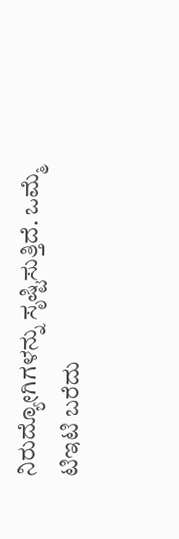ನಿರುದ್ಯೋಗಿಗಳನ್ನು ಸೃಷ್ಟಿಸುತ್ತಿದೆ. ಒಮ್ಮೆ ಟಿಇಟಿ ಬರೆದು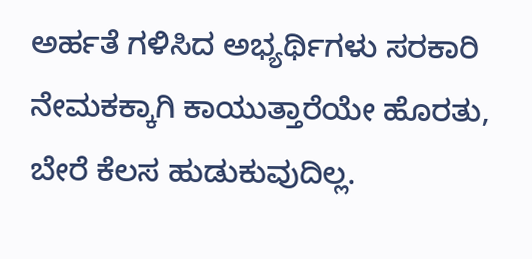ಅರ್ಹತೆ ಗಳಿಸಿದ ಅಭ್ಯರ್ಥಿಗಳು ಸರಕಾರಿ ನೇಮಕಕ್ಕಾಗಿ ಕಾಯುತ್ತಾರೆಯೇ ಹೊರತು, ಬೇರೆ ಕೆಲಸ ಹುಡುಕುವುದಿಲ್ಲ.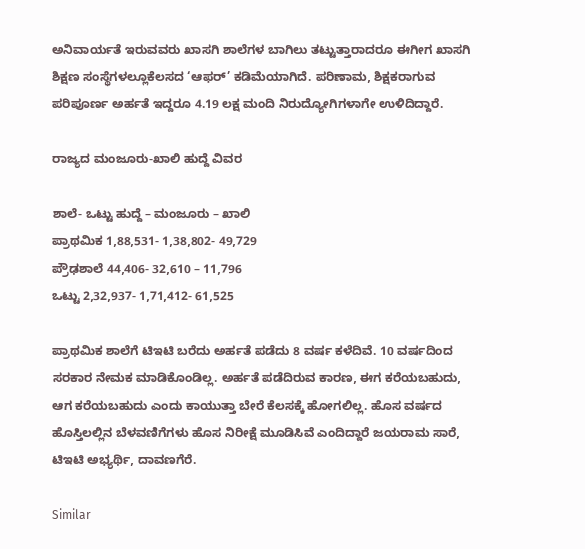ಅನಿವಾರ್ಯತೆ ಇರುವವರು ಖಾಸಗಿ ಶಾಲೆಗಳ ಬಾಗಿಲು ತಟ್ಟುತ್ತಾರಾದರೂ ಈಗೀಗ ಖಾಸಗಿ ಶಿಕ್ಷಣ ಸಂಸ್ಥೆಗಳಲ್ಲೂಕೆಲಸದ ‘ಆಫರ್‌’ ಕಡಿಮೆಯಾಗಿದೆ. ಪರಿಣಾಮ, ಶಿಕ್ಷಕರಾಗುವ ಪರಿಪೂರ್ಣ ಅರ್ಹತೆ ಇದ್ದರೂ 4.19 ಲಕ್ಷ ಮಂದಿ ನಿರುದ್ಯೋಗಿಗಳಾಗೇ ಉಳಿದಿದ್ದಾರೆ.

ರಾಜ್ಯದ ಮಂಜೂರು-ಖಾಲಿ ಹುದ್ದೆ ವಿವರ

ಶಾಲೆ- ಒಟ್ಟು ಹುದ್ದೆ – ಮಂಜೂರು – ಖಾಲಿ
ಪ್ರಾಥಮಿಕ 1,88,531- 1,38,802- 49,729
ಪ್ರೌಢಶಾಲೆ 44,406- 32,610 – 11,796
ಒಟ್ಟು 2,32,937- 1,71,412- 61,525

ಪ್ರಾಥಮಿಕ ಶಾಲೆಗೆ ಟಿಇಟಿ ಬರೆದು ಅರ್ಹತೆ ಪಡೆದು 8 ವರ್ಷ ಕಳೆದಿವೆ. 10 ವರ್ಷದಿಂದ ಸರಕಾರ ನೇಮಕ ಮಾಡಿಕೊಂಡಿಲ್ಲ. ಅರ್ಹತೆ ಪಡೆದಿರುವ ಕಾರಣ, ಈಗ ಕರೆಯಬಹುದು, ಆಗ ಕರೆಯಬಹುದು ಎಂದು ಕಾಯುತ್ತಾ ಬೇರೆ ಕೆಲಸಕ್ಕೆ ಹೋಗಲಿಲ್ಲ. ಹೊಸ ವರ್ಷದ ಹೊಸ್ತಿಲಲ್ಲಿನ ಬೆಳವಣಿಗೆಗಳು ಹೊಸ ನಿರೀಕ್ಷೆ ಮೂಡಿಸಿವೆ ಎಂದಿದ್ದಾರೆ ಜಯರಾಮ ಸಾರೆ, ಟಿಇಟಿ ಅಭ್ಯರ್ಥಿ, ದಾವಣಗೆರೆ.

Similar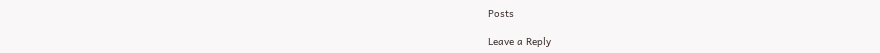Posts

Leave a Reply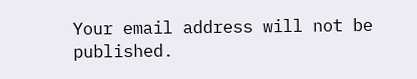Your email address will not be published.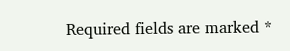Required fields are marked *